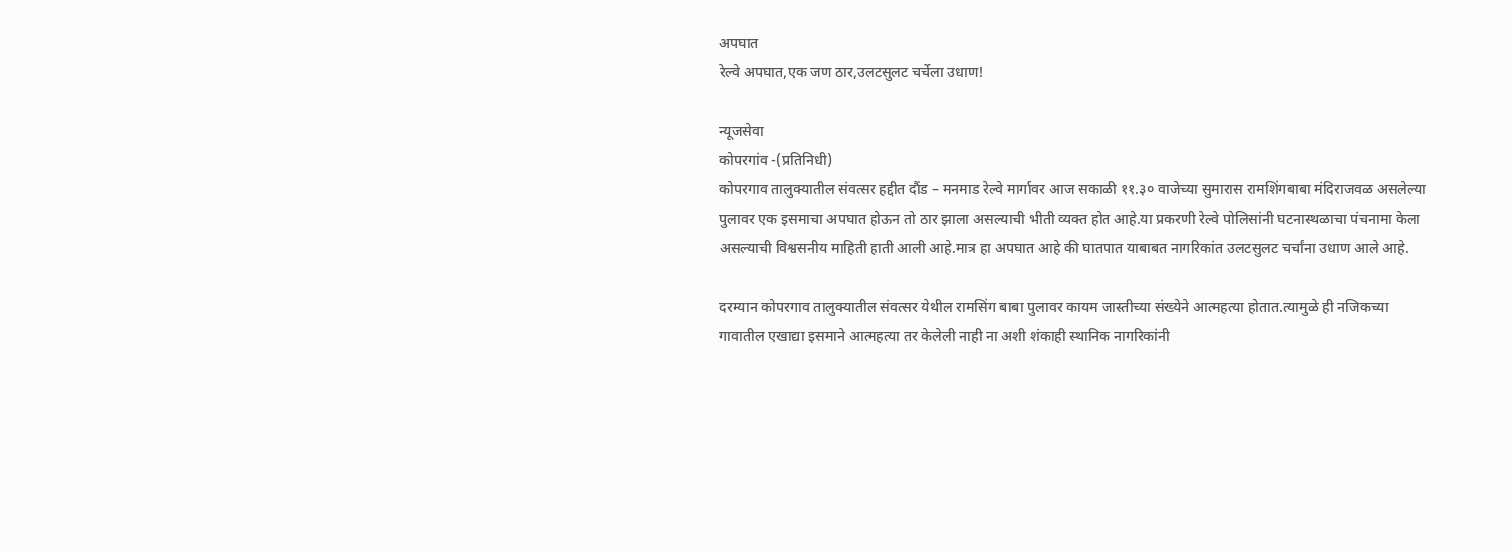अपघात
रेल्वे अपघात,एक जण ठार,उलटसुलट चर्चेला उधाण!

न्यूजसेवा
कोपरगांव -(प्रतिनिधी)
कोपरगाव तालुक्यातील संवत्सर हद्दीत दौंड – मनमाड रेल्वे मार्गावर आज सकाळी ११.३० वाजेच्या सुमारास रामशिंगबाबा मंदिराजवळ असलेल्या पुलावर एक इसमाचा अपघात होऊन तो ठार झाला असल्याची भीती व्यक्त होत आहे.या प्रकरणी रेल्वे पोलिसांनी घटनास्थळाचा पंचनामा केला असल्याची विश्वसनीय माहिती हाती आली आहे.मात्र हा अपघात आहे की घातपात याबाबत नागरिकांत उलटसुलट चर्चांना उधाण आले आहे.

दरम्यान कोपरगाव तालुक्यातील संवत्सर येथील रामसिंग बाबा पुलावर कायम जास्तीच्या संख्येने आत्महत्या होतात.त्यामुळे ही नजिकच्या गावातील एखाद्या इसमाने आत्महत्या तर केलेली नाही ना अशी शंकाही स्थानिक नागरिकांनी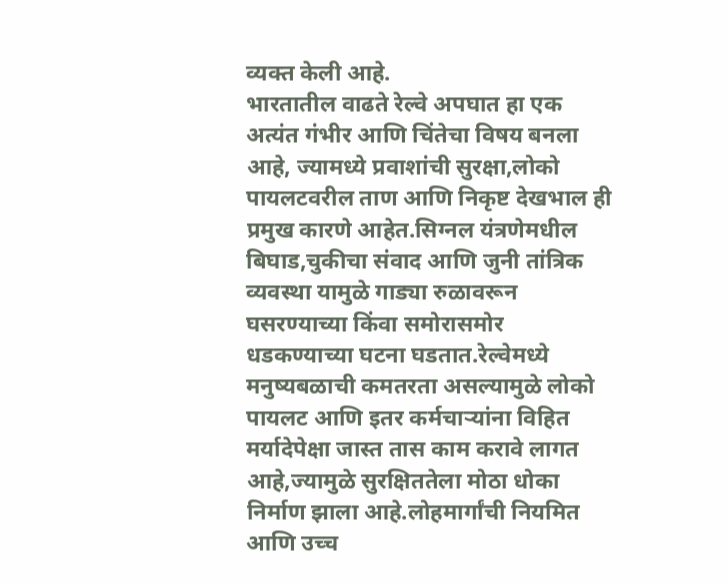व्यक्त केली आहे.
भारतातील वाढते रेल्वे अपघात हा एक अत्यंत गंभीर आणि चिंतेचा विषय बनला आहे, ज्यामध्ये प्रवाशांची सुरक्षा,लोको पायलटवरील ताण आणि निकृष्ट देखभाल ही प्रमुख कारणे आहेत.सिग्नल यंत्रणेमधील बिघाड,चुकीचा संवाद आणि जुनी तांत्रिक व्यवस्था यामुळे गाड्या रुळावरून घसरण्याच्या किंवा समोरासमोर धडकण्याच्या घटना घडतात.रेल्वेमध्ये मनुष्यबळाची कमतरता असल्यामुळे लोको पायलट आणि इतर कर्मचाऱ्यांना विहित मर्यादेपेक्षा जास्त तास काम करावे लागत आहे,ज्यामुळे सुरक्षिततेला मोठा धोका निर्माण झाला आहे.लोहमार्गांची नियमित आणि उच्च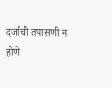दर्जाची तपासणी न होणे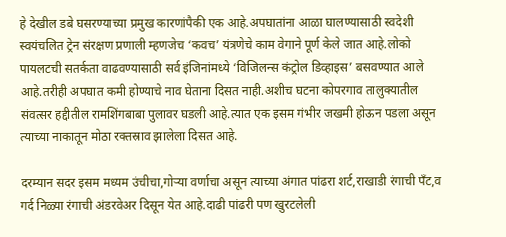हे देखील डबे घसरण्याच्या प्रमुख कारणांपैकी एक आहे.अपघातांना आळा घालण्यासाठी स्वदेशी स्वयंचलित ट्रेन संरक्षण प्रणाली म्हणजेच ‘कवच’ यंत्रणेचे काम वेगाने पूर्ण केले जात आहे.लोको पायलटची सतर्कता वाढवण्यासाठी सर्व इंजिनांमध्ये ‘विजिलन्स कंट्रोल डिव्हाइस’ बसवण्यात आले आहे.तरीही अपघात कमी होण्याचे नाव घेताना दिसत नाही.अशीच घटना कोपरगाव तालुक्यातील संवत्सर हद्दीतील रामशिंगबाबा पुलावर घडली आहे.त्यात एक इसम गंभीर जखमी होऊन पडला असून त्याच्या नाकातून मोठा रक्तस्राव झालेला दिसत आहे.

दरम्यान सदर इसम मध्यम उंचीचा,गोऱ्या वर्णाचा असून त्याच्या अंगात पांढरा शर्ट,राखाडी रंगाची पँट,व गर्द निळ्या रंगाची अंडरवेअर दिसून येत आहे.दाढी पांढरी पण खुरटलेली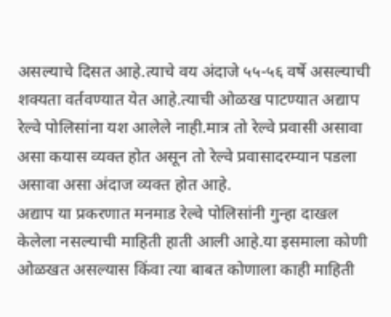असल्याचे दिसत आहे.त्याचे वय अंदाजे ५५-५६ वर्षे असल्याची शक्यता वर्तवण्यात येत आहे.त्याची ओळख पाटण्यात अद्याप रेल्वे पोलिसांना यश आलेले नाही.मात्र तो रेल्वे प्रवासी असावा असा कयास व्यक्त होत असून तो रेल्वे प्रवासादरम्यान पडला असावा असा अंदाज व्यक्त होत आहे.
अद्याप या प्रकरणात मनमाड रेल्वे पोलिसांनी गुन्हा दाखल केलेला नसल्याची माहिती हाती आली आहे.या इसमाला कोणी ओळखत असल्यास किंवा त्या बाबत कोणाला काही माहिती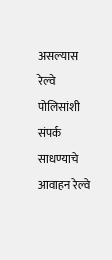असल्यास रेल्वे पोलिसांशी संपर्क साधण्याचे आवाहन रेल्वे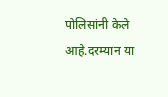पोलिसांनी केले आहे.दरम्यान या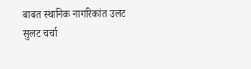बाबत स्थानिक नागरिकांत उलट सुलट चर्चा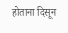होताना दिसून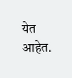येत आहेत.